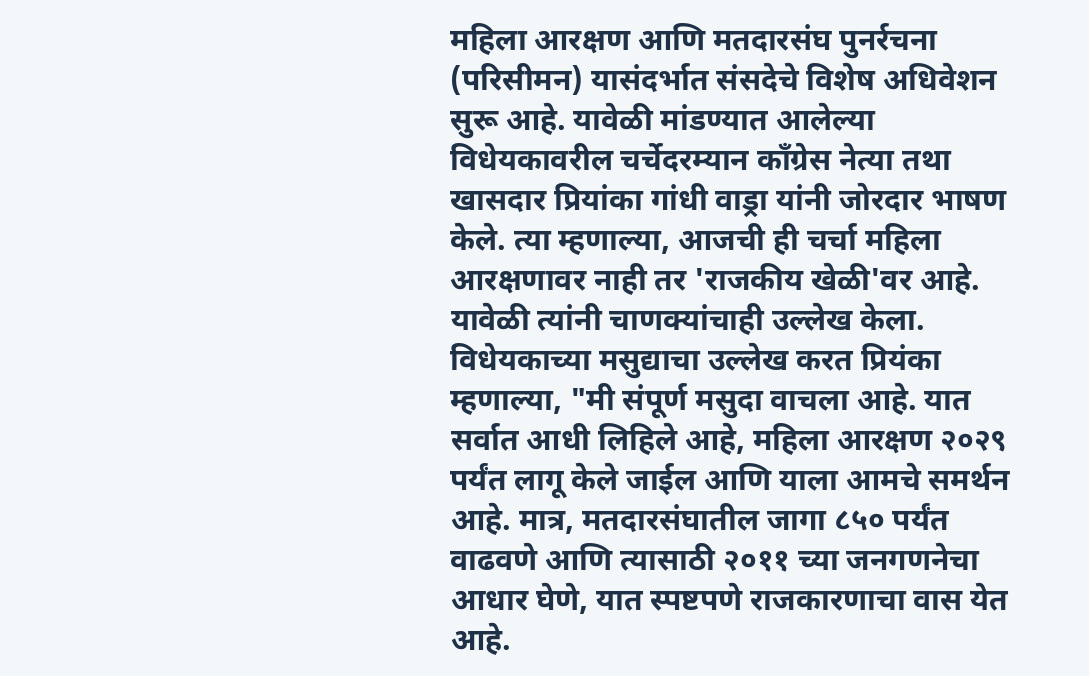महिला आरक्षण आणि मतदारसंघ पुनर्रचना (परिसीमन) यासंदर्भात संसदेचे विशेष अधिवेशन सुरू आहे. यावेळी मांडण्यात आलेल्या विधेयकावरील चर्चेदरम्यान काँग्रेस नेत्या तथा खासदार प्रियांका गांधी वाड्रा यांनी जोरदार भाषण केले. त्या म्हणाल्या, आजची ही चर्चा महिला आरक्षणावर नाही तर 'राजकीय खेळी'वर आहे. यावेळी त्यांनी चाणक्यांचाही उल्लेख केला.
विधेयकाच्या मसुद्याचा उल्लेख करत प्रियंका म्हणाल्या, "मी संपूर्ण मसुदा वाचला आहे. यात सर्वात आधी लिहिले आहे, महिला आरक्षण २०२९ पर्यंत लागू केले जाईल आणि याला आमचे समर्थन आहे. मात्र, मतदारसंघातील जागा ८५० पर्यंत वाढवणे आणि त्यासाठी २०११ च्या जनगणनेचा आधार घेणे, यात स्पष्टपणे राजकारणाचा वास येत आहे.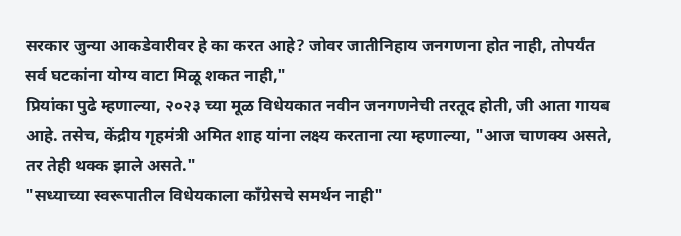सरकार जुन्या आकडेवारीवर हे का करत आहे? जोवर जातीनिहाय जनगणना होत नाही, तोपर्यंत सर्व घटकांना योग्य वाटा मिळू शकत नाही,"
प्रियांका पुढे म्हणाल्या, २०२३ च्या मूळ विधेयकात नवीन जनगणनेची तरतूद होती, जी आता गायब आहे. तसेच, केंद्रीय गृहमंत्री अमित शाह यांना लक्ष्य करताना त्या म्हणाल्या, "आज चाणक्य असते, तर तेही थक्क झाले असते."
"सध्याच्या स्वरूपातील विधेयकाला काँग्रेसचे समर्थन नाही"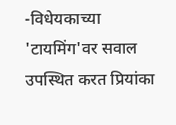-विधेयकाच्या 'टायमिंग'वर सवाल उपस्थित करत प्रियांका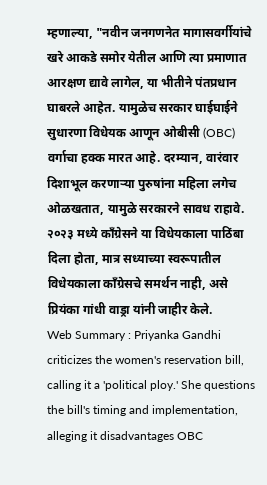म्हणाल्या, "नवीन जनगणनेत मागासवर्गीयांचे खरे आकडे समोर येतील आणि त्या प्रमाणात आरक्षण द्यावे लागेल, या भीतीने पंतप्रधान घाबरले आहेत. यामुळेच सरकार घाईघाईने सुधारणा विधेयक आणून ओबीसी (OBC) वर्गाचा हक्क मारत आहे. दरम्यान, वारंवार दिशाभूल करणाऱ्या पुरुषांना महिला लगेच ओळखतात, यामुळे सरकारने सावध राहावे. २०२३ मध्ये काँग्रेसने या विधेयकाला पाठिंबा दिला होता, मात्र सध्याच्या स्वरूपातील विधेयकाला काँग्रेसचे समर्थन नाही, असे प्रियंका गांधी वाड्रा यांनी जाहीर केले.
Web Summary : Priyanka Gandhi criticizes the women's reservation bill, calling it a 'political ploy.' She questions the bill's timing and implementation, alleging it disadvantages OBC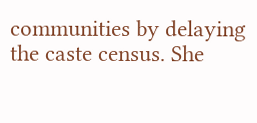communities by delaying the caste census. She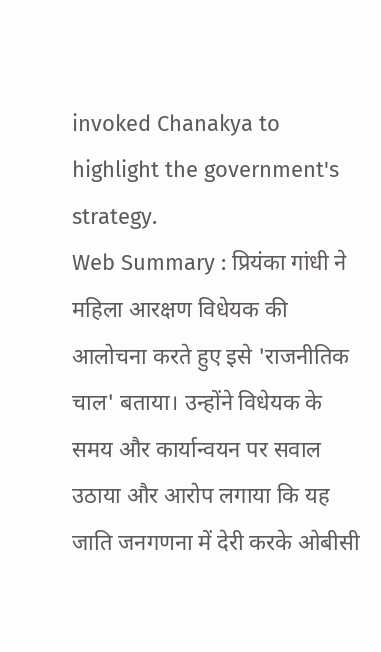invoked Chanakya to highlight the government's strategy.
Web Summary : प्रियंका गांधी ने महिला आरक्षण विधेयक की आलोचना करते हुए इसे 'राजनीतिक चाल' बताया। उन्होंने विधेयक के समय और कार्यान्वयन पर सवाल उठाया और आरोप लगाया कि यह जाति जनगणना में देरी करके ओबीसी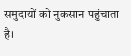समुदायों को नुकसान पहुंचाता है।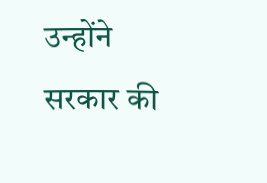उन्होंने सरकार की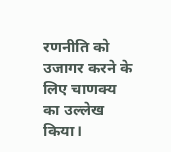रणनीति को उजागर करने के लिए चाणक्य का उल्लेख किया।